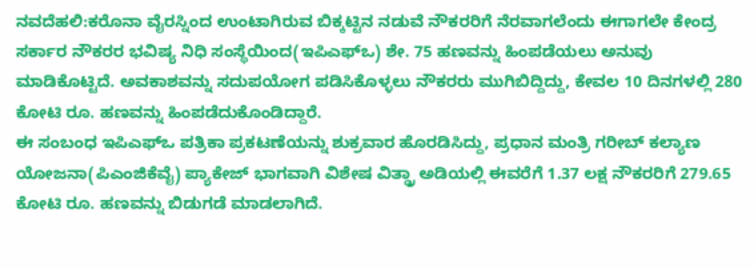ನವದೆಹಲಿ:ಕರೊನಾ ವೈರಸ್ನಿಂದ ಉಂಟಾಗಿರುವ ಬಿಕ್ಕಟ್ಟಿನ ನಡುವೆ ನೌಕರರಿಗೆ ನೆರವಾಗಲೆಂದು ಈಗಾಗಲೇ ಕೇಂದ್ರ ಸರ್ಕಾರ ನೌಕರರ ಭವಿಷ್ಯ ನಿಧಿ ಸಂಸ್ಥೆಯಿಂದ(ಇಪಿಎಫ್ಒ) ಶೇ. 75 ಹಣವನ್ನು ಹಿಂಪಡೆಯಲು ಅನುವು ಮಾಡಿಕೊಟ್ಟಿದೆ. ಅವಕಾಶವನ್ನು ಸದುಪಯೋಗ ಪಡಿಸಿಕೊಳ್ಳಲು ನೌಕರರು ಮುಗಿಬಿದ್ದಿದ್ದು, ಕೇವಲ 10 ದಿನಗಳಲ್ಲಿ 280 ಕೋಟಿ ರೂ. ಹಣವನ್ನು ಹಿಂಪಡೆದುಕೊಂಡಿದ್ದಾರೆ.
ಈ ಸಂಬಂಧ ಇಪಿಎಫ್ಒ ಪತ್ರಿಕಾ ಪ್ರಕಟಣೆಯನ್ನು ಶುಕ್ರವಾರ ಹೊರಡಿಸಿದ್ದು, ಪ್ರಧಾನ ಮಂತ್ರಿ ಗರೀಬ್ ಕಲ್ಯಾಣ ಯೋಜನಾ(ಪಿಎಂಜಿಕೆವೈ) ಪ್ಯಾಕೇಜ್ ಭಾಗವಾಗಿ ವಿಶೇಷ ವಿತ್ಡ್ರಾ ಅಡಿಯಲ್ಲಿ ಈವರೆಗೆ 1.37 ಲಕ್ಷ ನೌಕರರಿಗೆ 279.65 ಕೋಟಿ ರೂ. ಹಣವನ್ನು ಬಿಡುಗಡೆ ಮಾಡಲಾಗಿದೆ.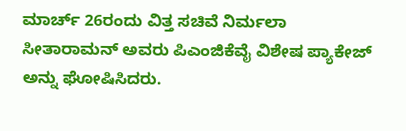ಮಾರ್ಚ್ 26ರಂದು ವಿತ್ತ ಸಚಿವೆ ನಿರ್ಮಲಾ ಸೀತಾರಾಮನ್ ಅವರು ಪಿಎಂಜಿಕೆವೈ ವಿಶೇಷ ಪ್ಯಾಕೇಜ್ ಅನ್ನು ಘೋಷಿಸಿದರು.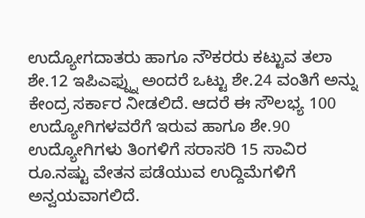ಉದ್ಯೋಗದಾತರು ಹಾಗೂ ನೌಕರರು ಕಟ್ಟುವ ತಲಾ ಶೇ.12 ಇಪಿಎಫ್ನ್ನು ಅಂದರೆ ಒಟ್ಟು ಶೇ.24 ವಂತಿಗೆ ಅನ್ನು ಕೇಂದ್ರ ಸರ್ಕಾರ ನೀಡಲಿದೆ. ಆದರೆ ಈ ಸೌಲಭ್ಯ 100 ಉದ್ಯೋಗಿಗಳವರೆಗೆ ಇರುವ ಹಾಗೂ ಶೇ.90 ಉದ್ಯೋಗಿಗಳು ತಿಂಗಳಿಗೆ ಸರಾಸರಿ 15 ಸಾವಿರ ರೂ.ನಷ್ಟು ವೇತನ ಪಡೆಯುವ ಉದ್ದಿಮೆಗಳಿಗೆ ಅನ್ವಯವಾಗಲಿದೆ.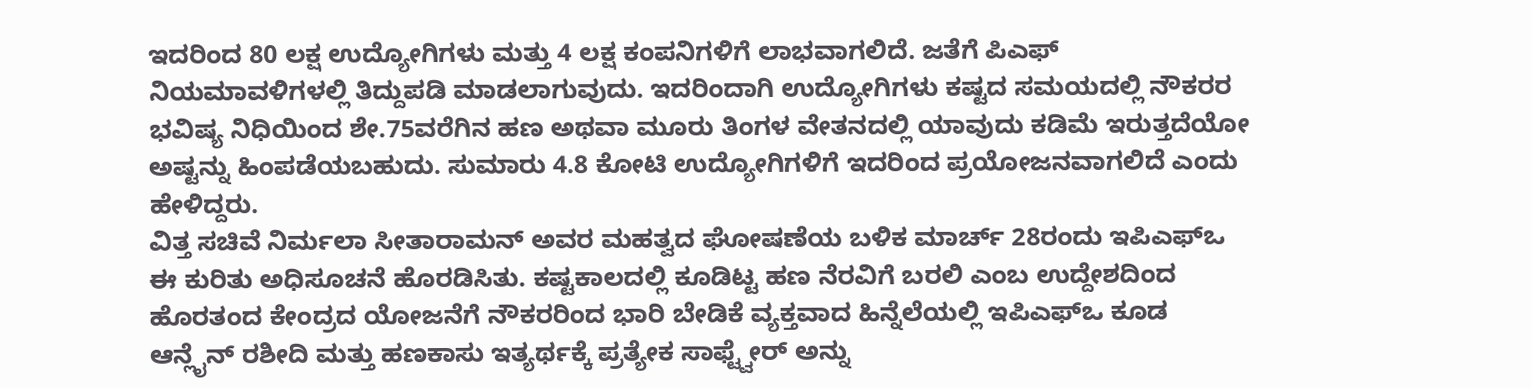ಇದರಿಂದ 80 ಲಕ್ಷ ಉದ್ಯೋಗಿಗಳು ಮತ್ತು 4 ಲಕ್ಷ ಕಂಪನಿಗಳಿಗೆ ಲಾಭವಾಗಲಿದೆ. ಜತೆಗೆ ಪಿಎಫ್ ನಿಯಮಾವಳಿಗಳಲ್ಲಿ ತಿದ್ದುಪಡಿ ಮಾಡಲಾಗುವುದು. ಇದರಿಂದಾಗಿ ಉದ್ಯೋಗಿಗಳು ಕಷ್ಟದ ಸಮಯದಲ್ಲಿ ನೌಕರರ ಭವಿಷ್ಯ ನಿಧಿಯಿಂದ ಶೇ.75ವರೆಗಿನ ಹಣ ಅಥವಾ ಮೂರು ತಿಂಗಳ ವೇತನದಲ್ಲಿ ಯಾವುದು ಕಡಿಮೆ ಇರುತ್ತದೆಯೋ ಅಷ್ಟನ್ನು ಹಿಂಪಡೆಯಬಹುದು. ಸುಮಾರು 4.8 ಕೋಟಿ ಉದ್ಯೋಗಿಗಳಿಗೆ ಇದರಿಂದ ಪ್ರಯೋಜನವಾಗಲಿದೆ ಎಂದು ಹೇಳಿದ್ದರು.
ವಿತ್ತ ಸಚಿವೆ ನಿರ್ಮಲಾ ಸೀತಾರಾಮನ್ ಅವರ ಮಹತ್ವದ ಘೋಷಣೆಯ ಬಳಿಕ ಮಾರ್ಚ್ 28ರಂದು ಇಪಿಎಫ್ಒ ಈ ಕುರಿತು ಅಧಿಸೂಚನೆ ಹೊರಡಿಸಿತು. ಕಷ್ಟಕಾಲದಲ್ಲಿ ಕೂಡಿಟ್ಟ ಹಣ ನೆರವಿಗೆ ಬರಲಿ ಎಂಬ ಉದ್ದೇಶದಿಂದ ಹೊರತಂದ ಕೇಂದ್ರದ ಯೋಜನೆಗೆ ನೌಕರರಿಂದ ಭಾರಿ ಬೇಡಿಕೆ ವ್ಯಕ್ತವಾದ ಹಿನ್ನೆಲೆಯಲ್ಲಿ ಇಪಿಎಫ್ಒ ಕೂಡ ಆನ್ಲೈನ್ ರಶೀದಿ ಮತ್ತು ಹಣಕಾಸು ಇತ್ಯರ್ಥಕ್ಕೆ ಪ್ರತ್ಯೇಕ ಸಾಫ್ಟ್ವೇರ್ ಅನ್ನು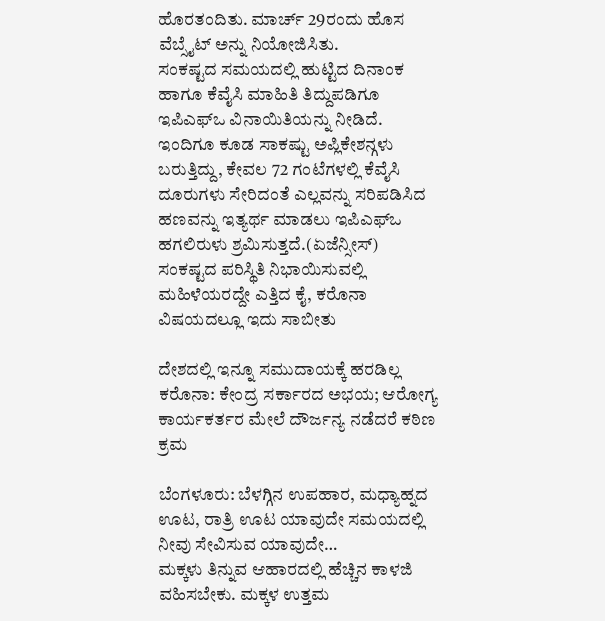ಹೊರತಂದಿತು. ಮಾರ್ಚ್ 29ರಂದು ಹೊಸ ವೆಬ್ಸೈಟ್ ಅನ್ನು ನಿಯೋಜಿಸಿತು.
ಸಂಕಷ್ಟದ ಸಮಯದಲ್ಲಿ ಹುಟ್ಟಿದ ದಿನಾಂಕ ಹಾಗೂ ಕೆವೈಸಿ ಮಾಹಿತಿ ತಿದ್ದುಪಡಿಗೂ ಇಪಿಎಫ್ಒ ವಿನಾಯಿತಿಯನ್ನು ನೀಡಿದೆ. ಇಂದಿಗೂ ಕೂಡ ಸಾಕಷ್ಟು ಅಪ್ಲಿಕೇಶನ್ಗಳು ಬರುತ್ತಿದ್ದು, ಕೇವಲ 72 ಗಂಟೆಗಳಲ್ಲಿ ಕೆವೈಸಿ ದೂರುಗಳು ಸೇರಿದಂತೆ ಎಲ್ಲವನ್ನು ಸರಿಪಡಿಸಿದ ಹಣವನ್ನು ಇತ್ಯರ್ಥ ಮಾಡಲು ಇಪಿಎಫ್ಒ ಹಗಲಿರುಳು ಶ್ರಮಿಸುತ್ತದೆ.(ಏಜೆನ್ಸೀಸ್)
ಸಂಕಷ್ಟದ ಪರಿಸ್ಥಿತಿ ನಿಭಾಯಿಸುವಲ್ಲಿ ಮಹಿಳೆಯರದ್ದೇ ಎತ್ತಿದ ಕೈ, ಕರೊನಾ ವಿಷಯದಲ್ಲೂ ಇದು ಸಾಬೀತು

ದೇಶದಲ್ಲಿ ಇನ್ನೂ ಸಮುದಾಯಕ್ಕೆ ಹರಡಿಲ್ಲ ಕರೊನಾ: ಕೇಂದ್ರ ಸರ್ಕಾರದ ಅಭಯ; ಆರೋಗ್ಯ ಕಾರ್ಯಕರ್ತರ ಮೇಲೆ ದೌರ್ಜನ್ಯ ನಡೆದರೆ ಕಠಿಣ ಕ್ರಮ

ಬೆಂಗಳೂರು: ಬೆಳಗ್ಗಿನ ಉಪಹಾರ, ಮಧ್ಯಾಹ್ನದ ಊಟ, ರಾತ್ರಿ ಊಟ ಯಾವುದೇ ಸಮಯದಲ್ಲಿ ನೀವು ಸೇವಿಸುವ ಯಾವುದೇ…
ಮಕ್ಕಳು ತಿನ್ನುವ ಆಹಾರದಲ್ಲಿ ಹೆಚ್ಚಿನ ಕಾಳಜಿ ವಹಿಸಬೇಕು. ಮಕ್ಕಳ ಉತ್ತಮ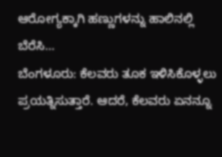ಆರೋಗ್ಯಕ್ಕಾಗಿ ಹಣ್ಣುಗಳನ್ನು ಹಾಲಿನಲ್ಲಿ ಬೆರೆಸಿ…
ಬೆಂಗಳೂರು: ಕೆಲವರು ತೂಕ ಇಳಿಸಿಕೊಳ್ಳಲು ಪ್ರಯತ್ನಿಸುತ್ತಾರೆ. ಆದರೆ, ಕೆಲವರು ಏನನ್ನೂ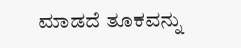ಮಾಡದೆ ತೂಕವನ್ನು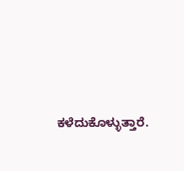ಕಳೆದುಕೊಳ್ಳುತ್ತಾರೆ.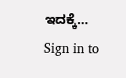ಇದಕ್ಕೆ…
Sign in to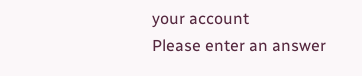your account
Please enter an answer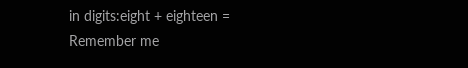in digits:eight + eighteen =
Remember me